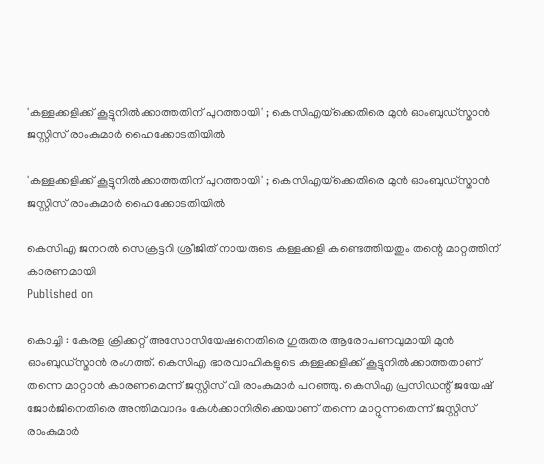'കള്ളക്കളിക്ക് കൂട്ടുനില്‍ക്കാത്തതിന് പുറത്തായി' ; കെസിഎയ്‌ക്കെതിരെ മുന്‍ ഓംബുഡ്‌സ്മാന്‍ ജസ്റ്റിസ് രാംകുമാര്‍ ഹൈക്കോടതിയില്‍

'കള്ളക്കളിക്ക് കൂട്ടുനില്‍ക്കാത്തതിന് പുറത്തായി' ; കെസിഎയ്‌ക്കെതിരെ മുന്‍ ഓംബുഡ്‌സ്മാന്‍ ജസ്റ്റിസ് രാംകുമാര്‍ ഹൈക്കോടതിയില്‍

കെസിഎ ജനറല്‍ സെക്രട്ടറി ശ്രീജിത് നായരുടെ കള്ളക്കളി കണ്ടെത്തിയതും തന്റെ മാറ്റത്തിന് കാരണമായി
Published on

കൊച്ചി : കേരള ക്രിക്കറ്റ് അസോസിയേഷനെതിരെ ഗുരുതര ആരോപണവുമായി മുന്‍ ഓംബുഡ്‌സ്മാന്‍ രംഗത്ത്. കെസിഎ ഭാരവാഹികളുടെ കള്ളക്കളിക്ക് കൂട്ടുനില്‍ക്കാത്തതാണ് തന്നെ മാറ്റാന്‍ കാരണമെന്ന് ജസ്റ്റിസ് വി രാംകുമാര്‍ പറഞ്ഞു. കെസിഎ പ്രസിഡന്റ് ജയേഷ് ജോര്‍ജിനെതിരെ അന്തിമവാദം കേള്‍ക്കാനിരിക്കെയാണ് തന്നെ മാറ്റുന്നതെന്ന് ജസ്റ്റിസ് രാംകുമാര്‍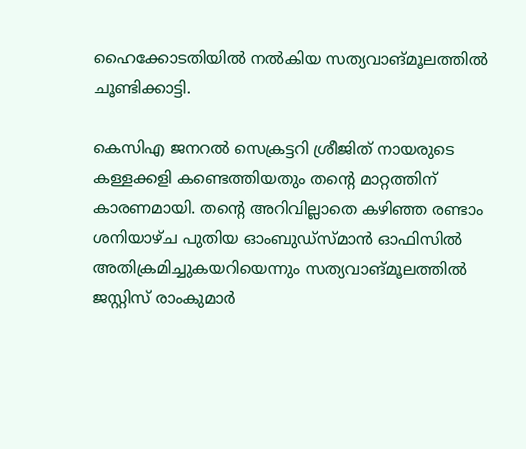ഹൈക്കോടതിയില്‍ നല്‍കിയ സത്യവാങ്മൂലത്തില്‍ ചൂണ്ടിക്കാട്ടി.

കെസിഎ ജനറല്‍ സെക്രട്ടറി ശ്രീജിത് നായരുടെ കള്ളക്കളി കണ്ടെത്തിയതും തന്റെ മാറ്റത്തിന് കാരണമായി. തന്റെ അറിവില്ലാതെ കഴിഞ്ഞ രണ്ടാം ശനിയാഴ്ച പുതിയ ഓംബുഡ്‌സ്മാന്‍ ഓഫിസില്‍ അതിക്രമിച്ചുകയറിയെന്നും സത്യവാങ്മൂലത്തില്‍ ജസ്റ്റിസ് രാംകുമാര്‍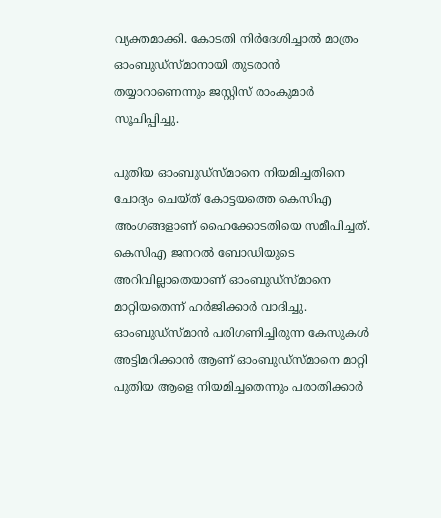വ്യക്തമാക്കി. കോടതി നിര്‍ദേശിച്ചാല്‍ മാത്രം ഓംബുഡ്‌സ്മാനായി തുടരാന്‍ തയ്യാറാണെന്നും ജസ്റ്റിസ് രാംകുമാര്‍ സൂചിപ്പിച്ചു.

പുതിയ ഓംബുഡ്‌സ്മാനെ നിയമിച്ചതിനെ ചോദ്യം ചെയ്ത് കോട്ടയത്തെ കെസിഎ അംഗങ്ങളാണ് ഹൈക്കോടതിയെ സമീപിച്ചത്. കെസിഎ ജനറല്‍ ബോഡിയുടെ അറിവില്ലാതെയാണ് ഓംബുഡ്‌സ്മാനെ മാറ്റിയതെന്ന് ഹര്‍ജിക്കാര്‍ വാദിച്ചു. ഓംബുഡ്‌സ്മാന്‍ പരിഗണിച്ചിരുന്ന കേസുകള്‍ അട്ടിമറിക്കാന്‍ ആണ് ഓംബുഡ്‌സ്മാനെ മാറ്റി പുതിയ ആളെ നിയമിച്ചതെന്നും പരാതിക്കാര്‍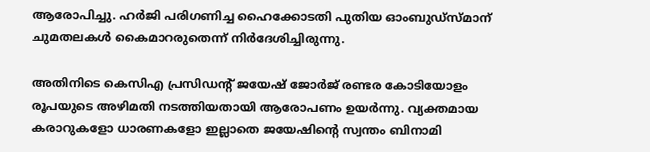ആരോപിച്ചു. ഹര്‍ജി പരിഗണിച്ച ഹൈക്കോടതി പുതിയ ഓംബുഡ്‌സ്മാന് ചുമതലകള്‍ കൈമാറരുതെന്ന് നിര്‍ദേശിച്ചിരുന്നു.

അതിനിടെ കെസിഎ പ്രസിഡന്റ് ജയേഷ് ജോര്‍ജ് രണ്ടര കോടിയോളം രൂപയുടെ അഴിമതി നടത്തിയതായി ആരോപണം ഉയര്‍ന്നു. വ്യക്തമായ കരാറുകളോ ധാരണകളോ ഇല്ലാതെ ജയേഷിന്റെ സ്വന്തം ബിനാമി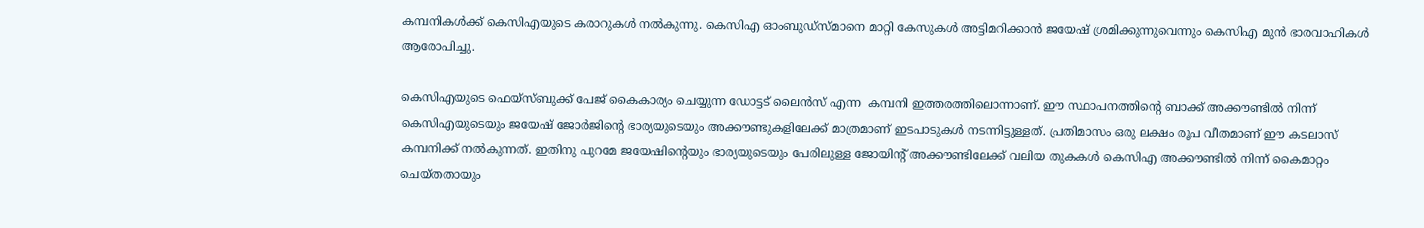കമ്പനികള്‍ക്ക് കെസിഎയുടെ കരാറുകള്‍ നല്‍കുന്നു. കെസിഎ ഓംബുഡ്‌സ്മാനെ മാറ്റി കേസുകള്‍ അട്ടിമറിക്കാന്‍ ജയേഷ് ശ്രമിക്കുന്നുവെന്നും കെസിഎ മുന്‍ ഭാരവാഹികള്‍ ആരോപിച്ചു.

കെസിഎയുടെ ഫെയ്‌സ്ബുക്ക് പേജ് കൈകാര്യം ചെയ്യുന്ന ഡോട്ടട് ലൈന്‍സ് എന്ന  കമ്പനി ഇത്തരത്തിലൊന്നാണ്. ഈ സ്ഥാപനത്തിന്റെ ബാക്ക് അക്കൗണ്ടില്‍ നിന്ന് കെസിഎയുടെയും ജയേഷ് ജോര്‍ജിന്റെ ഭാര്യയുടെയും അക്കൗണ്ടുകളിലേക്ക് മാത്രമാണ് ഇടപാടുകള്‍ നടന്നിട്ടുള്ളത്. പ്രതിമാസം ഒരു ലക്ഷം രൂപ വീതമാണ് ഈ കടലാസ്  കമ്പനിക്ക് നല്‍കുന്നത്. ഇതിനു പുറമേ ജയേഷിന്റെയും ഭാര്യയുടെയും പേരിലുള്ള ജോയിന്റ് അക്കൗണ്ടിലേക്ക് വലിയ തുകകള്‍ കെസിഎ അക്കൗണ്ടില്‍ നിന്ന് കൈമാറ്റം ചെയ്തതായും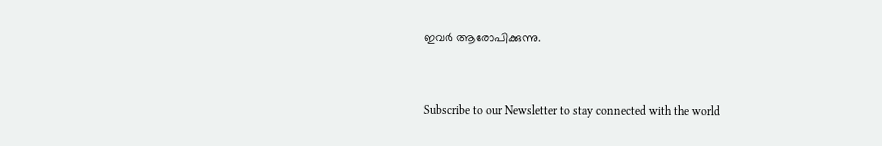ഇവര്‍ ആരോപിക്കുന്നു.


Subscribe to our Newsletter to stay connected with the world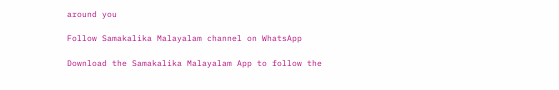around you

Follow Samakalika Malayalam channel on WhatsApp

Download the Samakalika Malayalam App to follow the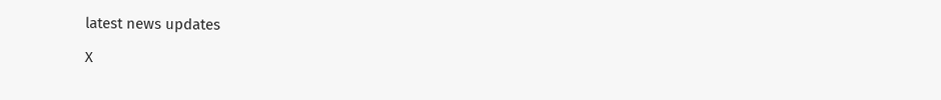latest news updates

X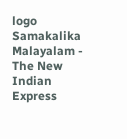logo
Samakalika Malayalam - The New Indian Express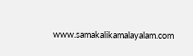www.samakalikamalayalam.com